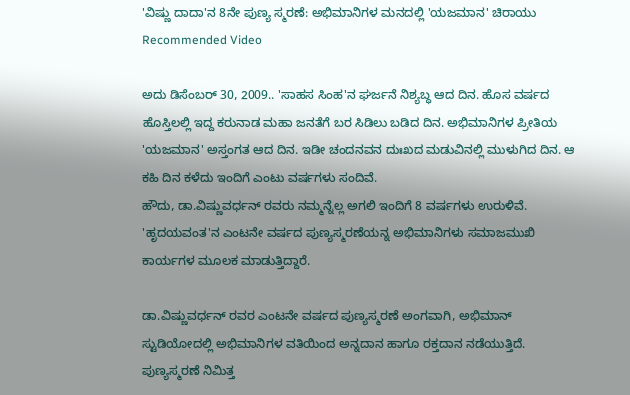'ವಿಷ್ಣು ದಾದಾ'ನ 8ನೇ ಪುಣ್ಯ ಸ್ಮರಣೆ: ಅಭಿಮಾನಿಗಳ ಮನದಲ್ಲಿ 'ಯಜಮಾನ' ಚಿರಾಯು
Recommended Video

ಅದು ಡಿಸೆಂಬರ್ 30, 2009.. 'ಸಾಹಸ ಸಿಂಹ'ನ ಘರ್ಜನೆ ನಿಶ್ಯಬ್ಧ ಆದ ದಿನ. ಹೊಸ ವರ್ಷದ ಹೊಸ್ತಿಲಲ್ಲಿ ಇದ್ದ ಕರುನಾಡ ಮಹಾ ಜನತೆಗೆ ಬರ ಸಿಡಿಲು ಬಡಿದ ದಿನ. ಅಭಿಮಾನಿಗಳ ಪ್ರೀತಿಯ 'ಯಜಮಾನ' ಅಸ್ತಂಗತ ಆದ ದಿನ. ಇಡೀ ಚಂದನವನ ದುಃಖದ ಮಡುವಿನಲ್ಲಿ ಮುಳುಗಿದ ದಿನ. ಆ ಕಹಿ ದಿನ ಕಳೆದು ಇಂದಿಗೆ ಎಂಟು ವರ್ಷಗಳು ಸಂದಿವೆ.
ಹೌದು, ಡಾ.ವಿಷ್ಣುವರ್ಧನ್ ರವರು ನಮ್ಮನ್ನೆಲ್ಲ ಅಗಲಿ ಇಂದಿಗೆ 8 ವರ್ಷಗಳು ಉರುಳಿವೆ. 'ಹೃದಯವಂತ'ನ ಎಂಟನೇ ವರ್ಷದ ಪುಣ್ಯಸ್ಮರಣೆಯನ್ನ ಅಭಿಮಾನಿಗಳು ಸಮಾಜಮುಖಿ ಕಾರ್ಯಗಳ ಮೂಲಕ ಮಾಡುತ್ತಿದ್ದಾರೆ.

ಡಾ.ವಿಷ್ಣುವರ್ಧನ್ ರವರ ಎಂಟನೇ ವರ್ಷದ ಪುಣ್ಯಸ್ಮರಣೆ ಅಂಗವಾಗಿ, ಅಭಿಮಾನ್ ಸ್ಟುಡಿಯೋದಲ್ಲಿ ಅಭಿಮಾನಿಗಳ ವತಿಯಿಂದ ಅನ್ನದಾನ ಹಾಗೂ ರಕ್ತದಾನ ನಡೆಯುತ್ತಿದೆ.
ಪುಣ್ಯಸ್ಮರಣೆ ನಿಮಿತ್ತ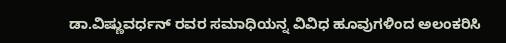ಡಾ.ವಿಷ್ಣುವರ್ಧನ್ ರವರ ಸಮಾಧಿಯನ್ನ ವಿವಿಧ ಹೂವುಗಳಿಂದ ಅಲಂಕರಿಸಿ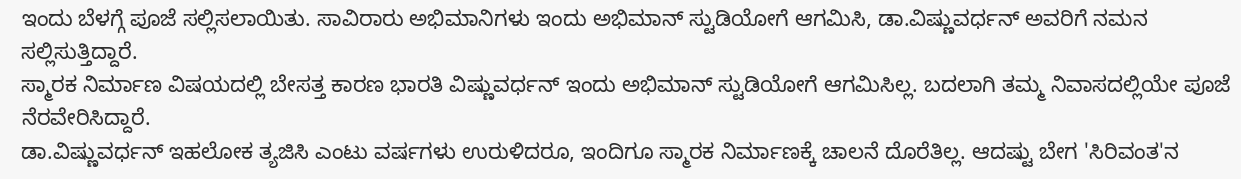ಇಂದು ಬೆಳಗ್ಗೆ ಪೂಜೆ ಸಲ್ಲಿಸಲಾಯಿತು. ಸಾವಿರಾರು ಅಭಿಮಾನಿಗಳು ಇಂದು ಅಭಿಮಾನ್ ಸ್ಟುಡಿಯೋಗೆ ಆಗಮಿಸಿ, ಡಾ.ವಿಷ್ಣುವರ್ಧನ್ ಅವರಿಗೆ ನಮನ ಸಲ್ಲಿಸುತ್ತಿದ್ದಾರೆ.
ಸ್ಮಾರಕ ನಿರ್ಮಾಣ ವಿಷಯದಲ್ಲಿ ಬೇಸತ್ತ ಕಾರಣ ಭಾರತಿ ವಿಷ್ಣುವರ್ಧನ್ ಇಂದು ಅಭಿಮಾನ್ ಸ್ಟುಡಿಯೋಗೆ ಆಗಮಿಸಿಲ್ಲ. ಬದಲಾಗಿ ತಮ್ಮ ನಿವಾಸದಲ್ಲಿಯೇ ಪೂಜೆ ನೆರವೇರಿಸಿದ್ದಾರೆ.
ಡಾ.ವಿಷ್ಣುವರ್ಧನ್ ಇಹಲೋಕ ತ್ಯಜಿಸಿ ಎಂಟು ವರ್ಷಗಳು ಉರುಳಿದರೂ, ಇಂದಿಗೂ ಸ್ಮಾರಕ ನಿರ್ಮಾಣಕ್ಕೆ ಚಾಲನೆ ದೊರೆತಿಲ್ಲ. ಆದಷ್ಟು ಬೇಗ 'ಸಿರಿವಂತ'ನ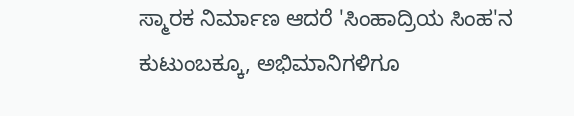ಸ್ಮಾರಕ ನಿರ್ಮಾಣ ಆದರೆ 'ಸಿಂಹಾದ್ರಿಯ ಸಿಂಹ'ನ ಕುಟುಂಬಕ್ಕೂ, ಅಭಿಮಾನಿಗಳಿಗೂ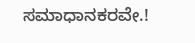ಸಮಾಧಾನಕರವೇ.!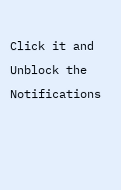Click it and Unblock the Notifications